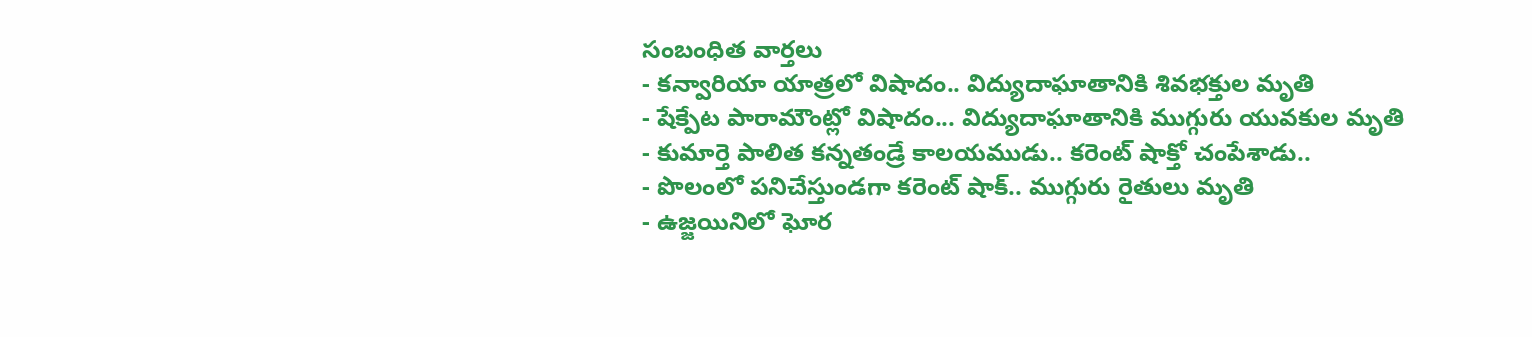సంబంధిత వార్తలు
- కన్వారియా యాత్రలో విషాదం.. విద్యుదాఘాతానికి శివభక్తుల మృతి
- షేక్పేట పారామౌంట్లో విషాదం... విద్యుదాఘాతానికి ముగ్గురు యువకుల మృతి
- కుమార్తె పాలిత కన్నతండ్రే కాలయముడు.. కరెంట్ షాక్తో చంపేశాడు..
- పొలంలో పనిచేస్తుండగా కరెంట్ షాక్.. ముగ్గురు రైతులు మృతి
- ఉజ్జయినిలో ఘోర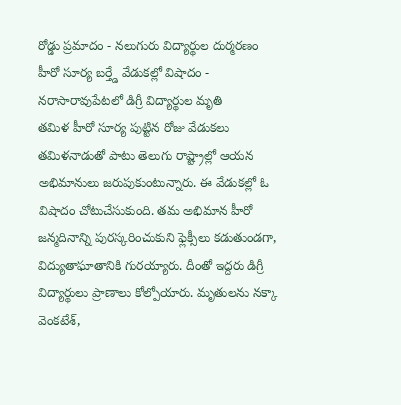రోడ్డు ప్రమాదం - నలుగురు విద్యార్థుల దుర్మరణం
హీరో సూర్య బర్త్డే వేడుకల్లో విషాదం - నరాసారావుపేటలో డిగ్రీ విద్యార్థుల మృతి
తమిళ హీరో సూర్య పుట్టిన రోజు వేడుకలు తమిళనాడుతో పాటు తెలుగు రాష్ట్రాల్లో ఆయన అభిమానులు జరుపుకుంటున్నారు. ఈ వేడుకల్లో ఓ విషాదం చోటుచేసుకుంది. తమ అభిమాన హీరో జన్మదినాన్ని పురస్కరించుకుని ఫ్లెక్సీలు కడుతుండగా, విద్యుతాఘాతానికి గురయ్యారు. దీంతో ఇద్దరు డిగ్రీ విద్యార్థులు ప్రాణాలు కోల్పోయారు. మృతులను నక్కా వెంకటేశ్,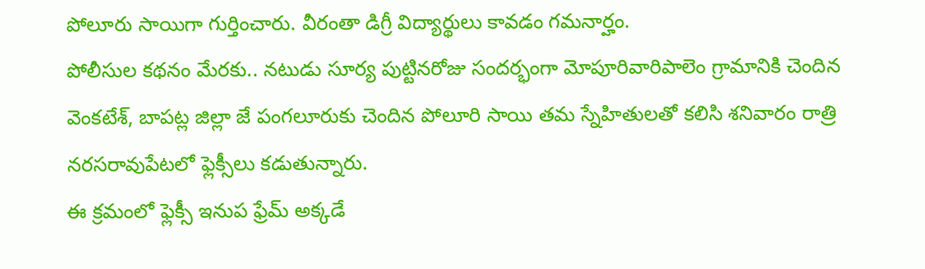పోలూరు సాయిగా గుర్తించారు. వీరంతా డిగ్రీ విద్యార్థులు కావడం గమనార్హం.
పోలీసుల కథనం మేరకు.. నటుడు సూర్య పుట్టినరోజు సందర్భంగా మోపూరివారిపాలెం గ్రామానికి చెందిన వెంకటేశ్, బాపట్ల జిల్లా జే పంగలూరుకు చెందిన పోలూరి సాయి తమ స్నేహితులతో కలిసి శనివారం రాత్రి నరసరావుపేటలో ఫ్లెక్సీలు కడుతున్నారు.
ఈ క్రమంలో ఫ్లెక్సీ ఇనుప ఫ్రేమ్ అక్కడే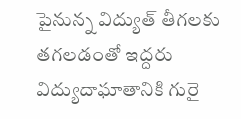పైనున్న విద్యుత్ తీగలకు తగలడంతో ఇద్దరు విద్యుదాఘాతానికి గురై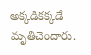అక్కడికక్కడే మృతిచెందారు.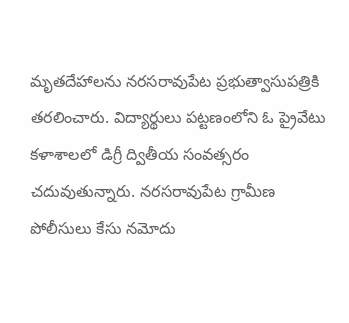మృతదేహాలను నరసరావుపేట ప్రభుత్వాసుపత్రికి తరలించారు. విద్యార్థులు పట్టణంలోని ఓ ప్రైవేటు కళాశాలలో డిగ్రీ ద్వితీయ సంవత్సరం చదువుతున్నారు. నరసరావుపేట గ్రామీణ పోలీసులు కేసు నమోదు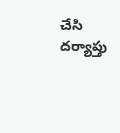చేసి దర్యాప్తు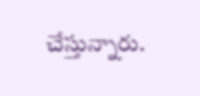చేస్తున్నారు.